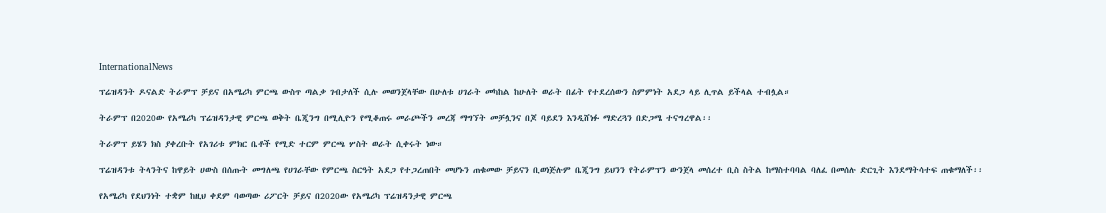InternationalNews

ፕሬዝዳንት ዶናልድ ትራምፕ ቻይና በአሜሪካ ምርጫ ውስጥ ጣልቃ ገብታለች ሲሉ መወንጀላቸው በሁለቱ ሀገራት መካከል ከሁለት ወራት በፊት የተደረሰውን ስምምነት አደጋ ላይ ሊጥል ይችላል ተብሏል።

ትራምፕ በ2020ው የአሜሪካ ፕሬዝዳንታዊ ምርጫ ወቅት ቤጂንግ በሚሊዮን የሚቆጠሩ መራጮችን መረጃ ማግኘት መቻሏንና በጆ ባይደን እንዲሸነፉ ማድረጓን በድጋሜ ተናግረዋል፡፡

ትራምፕ ይሄን ክስ ያቀረቡት የአገሪቱ ምክር ቤቶች የሚድ ተርም ምርጫ ሦስት ወራት ሲቀሩት ነው።

ፕሬዝዳንቱ ትላንትና ከዋይት ሀውስ በሰጡት መግለጫ የሀገራቸው የምርጫ ስርዓት አደጋ የተጋረጠበት መሆኑን ጠቁመው ቻይናን ቢወነጅሉም ቤጂንግ ይህንን የትራምፕን ውንጀላ መሰረተ ቢስ ስትል ከማስተባባል ባለፈ በመሰሉ ድርጊት እንደማትሳተፍ ጠቁማለች፡፡

የአሜሪካ የደህንነት ተቋም ከዚህ ቀደም ባወጣው ሪፖርት ቻይና በ2020ው የአሜሪካ ፕሬዝዳንታዊ ምርጫ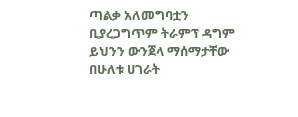ጣልቃ አለመግባቷን ቢያረጋግጥም ትራምፕ ዳግም ይህንን ውንጀላ ማሰማታቸው በሁለቱ ሀገራት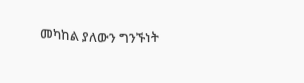መካከል ያለውን ግንኙነት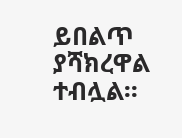ይበልጥ ያሻክረዋል ተብሏል፡፡